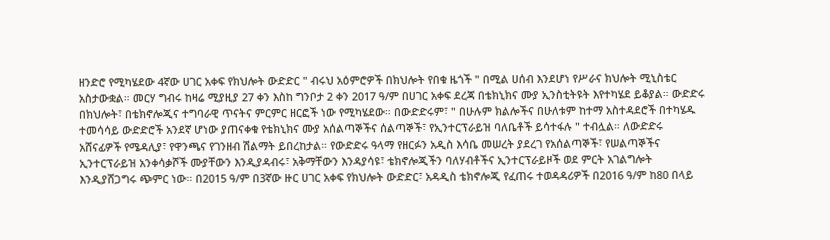ዘንድሮ የሚካሄደው 4ኛው ሀገር አቀፍ የክህሎት ውድድር " ብሩህ አዕምሮዎች በክህሎት የበቁ ዜጎች " በሚል ሀሰብ እንደሆነ የሥራና ክህሎት ሚኒስቴር አስታውቋል። መርሃ ግብሩ ከዛሬ ሚያዚያ 27 ቀን እስከ ግንቦታ 2 ቀን 2017 ዓ/ም በሀገር አቀፍ ደረጃ በቴክኒክና ሙያ ኢንስቲትዩት እየተካሄደ ይቆያል። ውድድሩ በክህሎት፣ በቴክኖሎጂና ተግባራዊ ጥናትና ምርምር ዘርፎች ነው የሚካሄደው። በውድድሩም፣ " በሁሉም ክልሎችና በሁለቱም ከተማ አስተዳደሮች በተካሄዱ ተመሳሳይ ውድድሮች አንደኛ ሆነው ያጠናቀቁ የቴክኒክና ሙያ አሰልጣኞችና ሰልጣኞች፣ የኢንተርፕራይዝ ባለቤቶች ይሳተፋሉ " ተብሏል። ለውድድሩ አሸናፊዎች የሜዳሊያ፣ የዋንጫና የገንዘብ ሽልማት ይበረከታል። የውድድሩ ዓላማ የዘርፉን አዲስ እሳቤ መሠረት ያደረገ የአሰልጣኞች፣ የሠልጣኞችና ኢንተርፕራይዝ አንቀሳቃሾች ሙያቸውን እንዲያዳብሩ፣ አቅማቸውን እንዳያሳዩ፣ ቴክኖሎጂችን ባለሃብቶችና ኢንተርፕራይዞች ወደ ምርት አገልግሎት እንዲያሸጋግሩ ጭምር ነው። በ2015 ዓ/ም በ3ኛው ዙር ሀገር አቀፍ የክህሎት ውድድር፣ አዳዲስ ቴክኖሎጂ የፈጠሩ ተወዳዳሪዎች በ2016 ዓ/ም ከ80 በላይ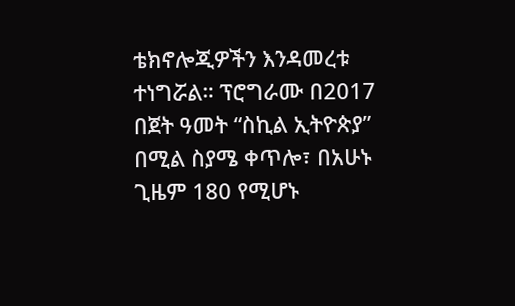ቴክኖሎጂዎችን እንዳመረቱ ተነግሯል። ፕሮግራሙ በ2017 በጀት ዓመት “ስኪል ኢትዮጵያ” በሚል ስያሜ ቀጥሎ፣ በአሁኑ ጊዜም 180 የሚሆኑ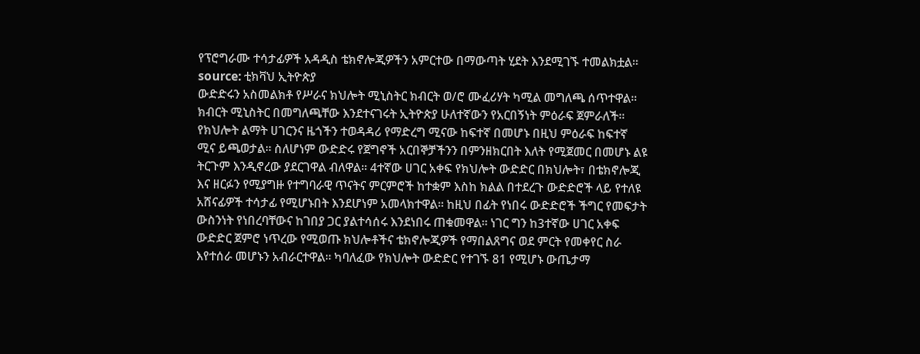የፕሮግራሙ ተሳታፊዎች አዳዲስ ቴክኖሎጂዎችን አምርተው በማውጣት ሂደት እንደሚገኙ ተመልክቷል። source: ቲክቫህ ኢትዮጵያ
ውድድሩን አስመልክቶ የሥራና ክህሎት ሚኒስትር ክብርት ወ/ሮ ሙፈሪሃት ካሚል መግለጫ ሰጥተዋል፡፡ ክብርት ሚኒስትር በመግለጫቸው እንደተናገሩት ኢትዮጵያ ሁለተኛውን የአርበኝነት ምዕራፍ ጀምራለች፡፡ የክህሎት ልማት ሀገርንና ዜጎችን ተወዳዳሪ የማድረግ ሚናው ከፍተኛ በመሆኑ በዚህ ምዕራፍ ከፍተኛ ሚና ይጫወታል፡፡ ስለሆነም ውድድሩ የጀግኖች አርበኞቻችንን በምንዘክርበት እለት የሚጀመር በመሆኑ ልዩ ትርጉም እንዲኖረው ያደርገዋል ብለዋል፡፡ 4ተኛው ሀገር አቀፍ የክህሎት ውድድር በክህሎት፣ በቴክኖሎጂ እና ዘርፉን የሚያግዙ የተግባራዊ ጥናትና ምርምሮች ከተቋም እስከ ክልል በተደረጉ ውድድሮች ላይ የተለዩ አሸናፊዎች ተሳታፊ የሚሆኑበት እንደሆነም አመላክተዋል፡፡ ከዚህ በፊት የነበሩ ውድድሮች ችግር የመፍታት ውስንነት የነበረባቸውና ከገበያ ጋር ያልተሳሰሩ እንደነበሩ ጠቁመዋል፡፡ ነገር ግን ከ3ተኛው ሀገር አቀፍ ውድድር ጀምሮ ነጥረው የሚወጡ ክህሎቶችና ቴክኖሎጂዎች የማበልጸግና ወደ ምርት የመቀየር ስራ እየተሰራ መሆኑን አብራርተዋል። ካባለፈው የክህሎት ውድድር የተገኙ 81 የሚሆኑ ውጤታማ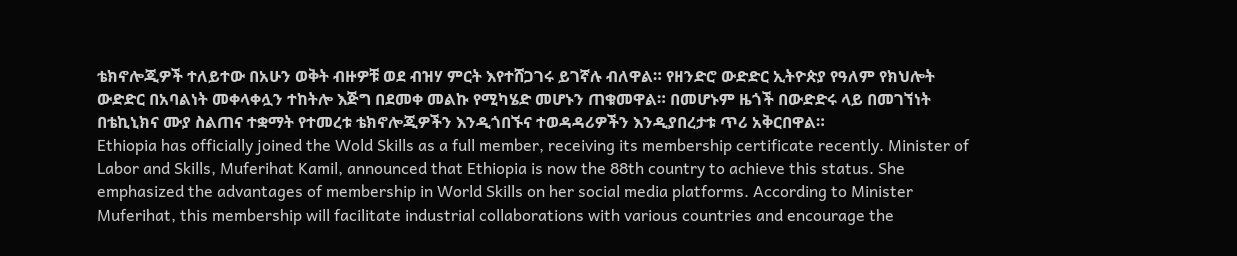ቴክኖሎጂዎች ተለይተው በአሁን ወቅት ብዙዎቹ ወደ ብዝሃ ምርት እየተሸጋገሩ ይገኛሉ ብለዋል። የዘንድሮ ውድድር ኢትዮጵያ የዓለም የክህሎት ውድድር በአባልነት መቀላቀሏን ተከትሎ እጅግ በደመቀ መልኩ የሚካሄድ መሆኑን ጠቁመዋል። በመሆኑም ዜጎች በውድድሩ ላይ በመገኘነት በቴኪኒክና ሙያ ስልጠና ተቋማት የተመረቱ ቴክኖሎጂዎችን እንዲጎበኙና ተወዳዳሪዎችን እንዲያበረታቱ ጥሪ አቅርበዋል።
Ethiopia has officially joined the Wold Skills as a full member, receiving its membership certificate recently. Minister of Labor and Skills, Muferihat Kamil, announced that Ethiopia is now the 88th country to achieve this status. She emphasized the advantages of membership in World Skills on her social media platforms. According to Minister Muferihat, this membership will facilitate industrial collaborations with various countries and encourage the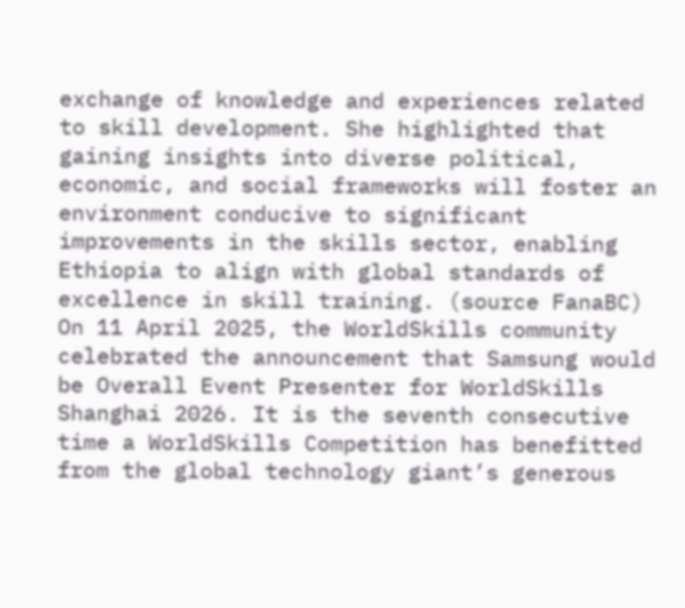exchange of knowledge and experiences related to skill development. She highlighted that gaining insights into diverse political, economic, and social frameworks will foster an environment conducive to significant improvements in the skills sector, enabling Ethiopia to align with global standards of excellence in skill training. (source FanaBC)
On 11 April 2025, the WorldSkills community celebrated the announcement that Samsung would be Overall Event Presenter for WorldSkills Shanghai 2026. It is the seventh consecutive time a WorldSkills Competition has benefitted from the global technology giant’s generous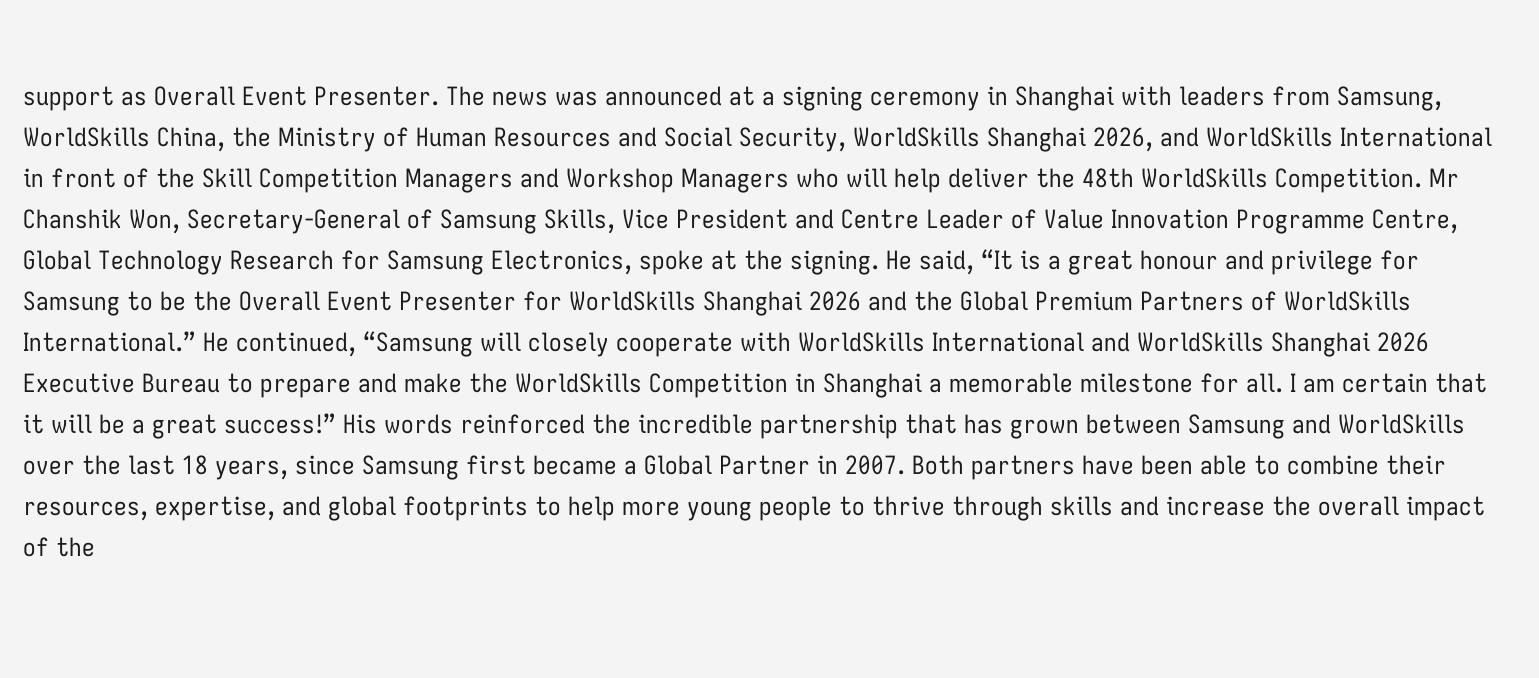support as Overall Event Presenter. The news was announced at a signing ceremony in Shanghai with leaders from Samsung, WorldSkills China, the Ministry of Human Resources and Social Security, WorldSkills Shanghai 2026, and WorldSkills International in front of the Skill Competition Managers and Workshop Managers who will help deliver the 48th WorldSkills Competition. Mr Chanshik Won, Secretary-General of Samsung Skills, Vice President and Centre Leader of Value Innovation Programme Centre, Global Technology Research for Samsung Electronics, spoke at the signing. He said, “It is a great honour and privilege for Samsung to be the Overall Event Presenter for WorldSkills Shanghai 2026 and the Global Premium Partners of WorldSkills International.” He continued, “Samsung will closely cooperate with WorldSkills International and WorldSkills Shanghai 2026 Executive Bureau to prepare and make the WorldSkills Competition in Shanghai a memorable milestone for all. I am certain that it will be a great success!” His words reinforced the incredible partnership that has grown between Samsung and WorldSkills over the last 18 years, since Samsung first became a Global Partner in 2007. Both partners have been able to combine their resources, expertise, and global footprints to help more young people to thrive through skills and increase the overall impact of the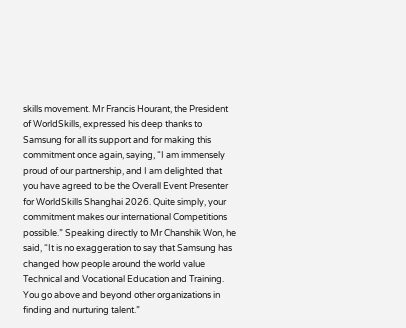skills movement. Mr Francis Hourant, the President of WorldSkills, expressed his deep thanks to Samsung for all its support and for making this commitment once again, saying, “I am immensely proud of our partnership, and I am delighted that you have agreed to be the Overall Event Presenter for WorldSkills Shanghai 2026. Quite simply, your commitment makes our international Competitions possible.” Speaking directly to Mr Chanshik Won, he said, “It is no exaggeration to say that Samsung has changed how people around the world value Technical and Vocational Education and Training. You go above and beyond other organizations in finding and nurturing talent.”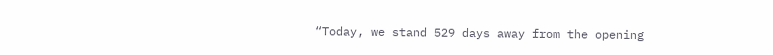“Today, we stand 529 days away from the opening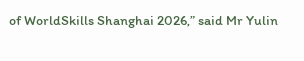of WorldSkills Shanghai 2026,” said Mr Yulin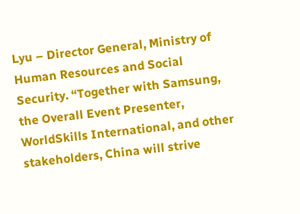Lyu – Director General, Ministry of Human Resources and Social Security. “Together with Samsung, the Overall Event Presenter, WorldSkills International, and other stakeholders, China will strive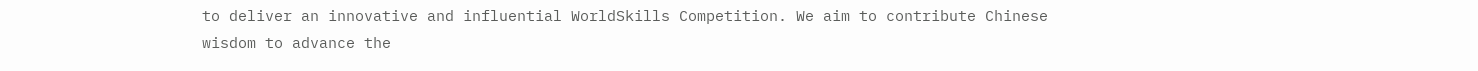to deliver an innovative and influential WorldSkills Competition. We aim to contribute Chinese wisdom to advance the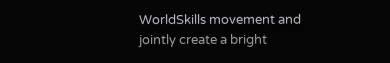WorldSkills movement and jointly create a bright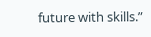future with skills.”